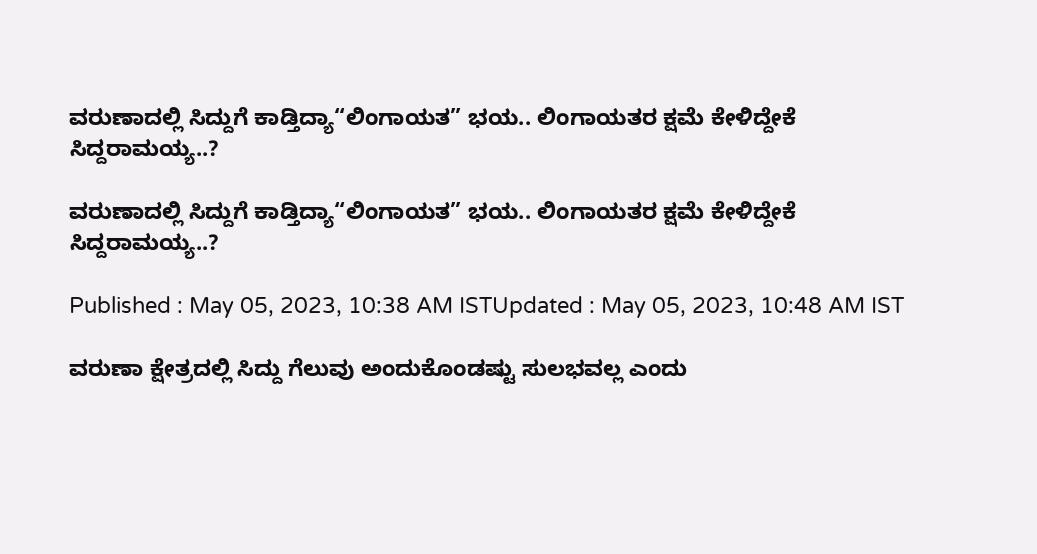ವರುಣಾದಲ್ಲಿ ಸಿದ್ದುಗೆ ಕಾಡ್ತಿದ್ಯಾ“ಲಿಂಗಾಯತ” ಭಯ.. ಲಿಂಗಾಯತರ ಕ್ಷಮೆ ಕೇಳಿದ್ದೇಕೆ ಸಿದ್ದರಾಮಯ್ಯ..?

ವರುಣಾದಲ್ಲಿ ಸಿದ್ದುಗೆ ಕಾಡ್ತಿದ್ಯಾ“ಲಿಂಗಾಯತ” ಭಯ.. ಲಿಂಗಾಯತರ ಕ್ಷಮೆ ಕೇಳಿದ್ದೇಕೆ ಸಿದ್ದರಾಮಯ್ಯ..?

Published : May 05, 2023, 10:38 AM ISTUpdated : May 05, 2023, 10:48 AM IST

ವರುಣಾ ಕ್ಷೇತ್ರದಲ್ಲಿ ಸಿದ್ದು ಗೆಲುವು ಅಂದುಕೊಂಡಷ್ಟು ಸುಲಭವಲ್ಲ ಎಂದು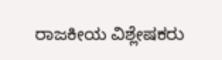ರಾಜಕೀಯ ವಿಶ್ಲೇಷಕರು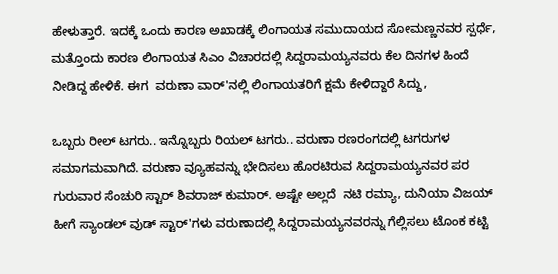ಹೇಳುತ್ತಾರೆ. ಇದಕ್ಕೆ ಒಂದು ಕಾರಣ ಅಖಾಡಕ್ಕೆ ಲಿಂಗಾಯತ ಸಮುದಾಯದ ಸೋಮಣ್ಣನವರ ಸ್ಪರ್ಧೆ, ಮತ್ತೊಂದು ಕಾರಣ ಲಿಂಗಾಯತ ಸಿಎಂ ವಿಚಾರದಲ್ಲಿ ಸಿದ್ದರಾಮಯ್ಯನವರು ಕೆಲ ದಿನಗಳ ಹಿಂದೆ ನೀಡಿದ್ದ ಹೇಳಿಕೆ. ಈಗ  ವರುಣಾ ವಾರ್'ನಲ್ಲಿ ಲಿಂಗಾಯತರಿಗೆ ಕ್ಷಮೆ ಕೇಳಿದ್ದಾರೆ ಸಿದ್ದು,

ಒಬ್ಬರು ರೀಲ್ ಟಗರು.. ಇನ್ನೊಬ್ಬರು ರಿಯಲ್ ಟಗರು.. ವರುಣಾ ರಣರಂಗದಲ್ಲಿ ಟಗರುಗಳ ಸಮಾಗಮವಾಗಿದೆ. ವರುಣಾ ವ್ಯೂಹವನ್ನು ಭೇದಿಸಲು ಹೊರಟಿರುವ ಸಿದ್ದರಾಮಯ್ಯನವರ ಪರ ಗುರುವಾರ ಸೆಂಚುರಿ ಸ್ಟಾರ್ ಶಿವರಾಜ್ ಕುಮಾರ್. ಅಷ್ಟೇ ಅಲ್ಲದೆ  ನಟಿ ರಮ್ಯಾ, ದುನಿಯಾ ವಿಜಯ್ ಹೀಗೆ ಸ್ಯಾಂಡಲ್‌ ವುಡ್‌ ಸ್ಟಾರ್'ಗಳು ವರುಣಾದಲ್ಲಿ ಸಿದ್ದರಾಮಯ್ಯನವರನ್ನು ಗೆಲ್ಲಿಸಲು ಟೊಂಕ ಕಟ್ಟಿ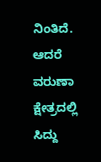ನಿಂತಿದೆ. ಆದರೆ ವರುಣಾ ಕ್ಷೇತ್ರದಲ್ಲಿ ಸಿದ್ದು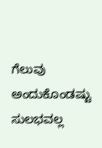ಗೆಲುವು ಅಂದುಕೊಂಡಷ್ಟು ಸುಲಭವಲ್ಲ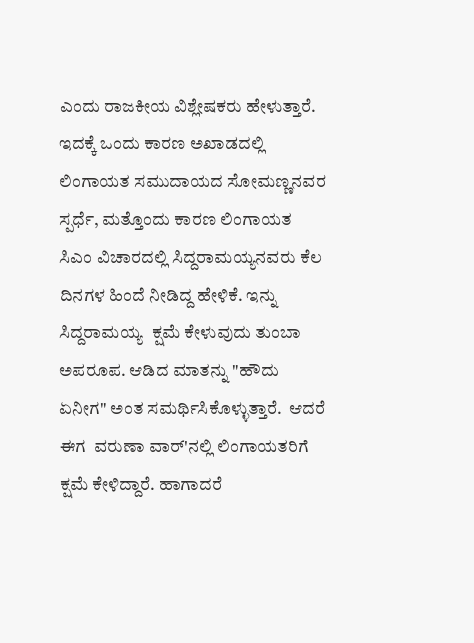ಎಂದು ರಾಜಕೀಯ ವಿಶ್ಲೇಷಕರು ಹೇಳುತ್ತಾರೆ. ಇದಕ್ಕೆ ಒಂದು ಕಾರಣ ಅಖಾಡದಲ್ಲಿ ಲಿಂಗಾಯತ ಸಮುದಾಯದ ಸೋಮಣ್ಣನವರ ಸ್ಪರ್ಧೆ, ಮತ್ತೊಂದು ಕಾರಣ ಲಿಂಗಾಯತ ಸಿಎಂ ವಿಚಾರದಲ್ಲಿ ಸಿದ್ದರಾಮಯ್ಯನವರು ಕೆಲ ದಿನಗಳ ಹಿಂದೆ ನೀಡಿದ್ದ ಹೇಳಿಕೆ. ಇನ್ನು ಸಿದ್ದರಾಮಯ್ಯ  ಕ್ಷಮೆ ಕೇಳುವುದು ತುಂಬಾ ಅಪರೂಪ. ಆಡಿದ ಮಾತನ್ನು "ಹೌದು ಏನೀಗ" ಅಂತ ಸಮರ್ಥಿಸಿಕೊಳ್ಳುತ್ತಾರೆ.  ಆದರೆ ಈಗ  ವರುಣಾ ವಾರ್'ನಲ್ಲಿ ಲಿಂಗಾಯತರಿಗೆ ಕ್ಷಮೆ ಕೇಳಿದ್ದಾರೆ. ಹಾಗಾದರೆ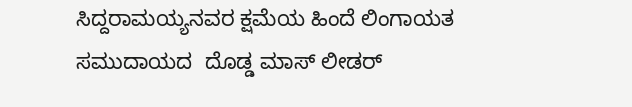ಸಿದ್ದರಾಮಯ್ಯನವರ ಕ್ಷಮೆಯ ಹಿಂದೆ ಲಿಂಗಾಯತ ಸಮುದಾಯದ  ದೊಡ್ಡ ಮಾಸ್ ಲೀಡರ್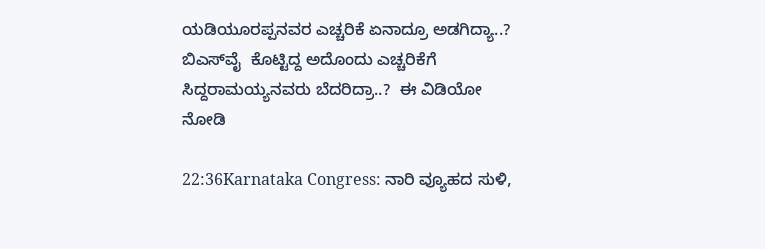ಯಡಿಯೂರಪ್ಪನವರ ಎಚ್ಚರಿಕೆ ಏನಾದ್ರೂ ಅಡಗಿದ್ಯಾ..? ಬಿಎಸ್‌ವೈ  ಕೊಟ್ಟಿದ್ದ ಅದೊಂದು ಎಚ್ಚರಿಕೆಗೆ ಸಿದ್ದರಾಮಯ್ಯನವರು ಬೆದರಿದ್ರಾ..?  ಈ ವಿಡಿಯೋ ನೋಡಿ

22:36Karnataka Congress: ನಾರಿ ವ್ಯೂಹದ ಸುಳಿ,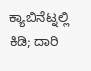ಕ್ಯಾಬಿನೆಟ್ನಲ್ಲಿ ಕಿಡಿ; ದಾರಿ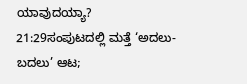ಯಾವುದಯ್ಯಾ?
21:29ಸಂಪುಟದಲ್ಲಿ ಮತ್ತೆ ‘ಅದಲು-ಬದಲು’ ಆಟ;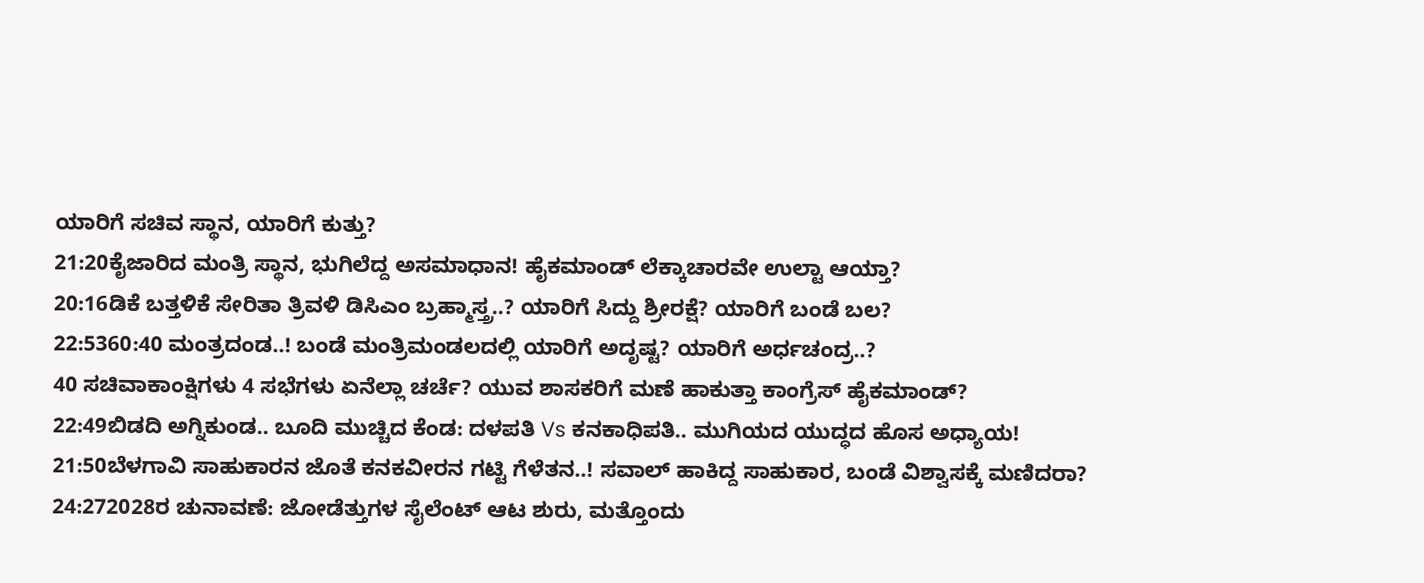ಯಾರಿಗೆ ಸಚಿವ ಸ್ಥಾನ, ಯಾರಿಗೆ ಕುತ್ತು?
21:20ಕೈಜಾರಿದ ಮಂತ್ರಿ ಸ್ಥಾನ, ಭುಗಿಲೆದ್ದ ಅಸಮಾಧಾನ! ಹೈಕಮಾಂಡ್ ಲೆಕ್ಕಾಚಾರವೇ ಉಲ್ಟಾ ಆಯ್ತಾ?
20:16ಡಿಕೆ ಬತ್ತಳಿಕೆ ಸೇರಿತಾ ತ್ರಿವಳಿ ಡಿಸಿಎಂ ಬ್ರಹ್ಮಾಸ್ತ್ರ..? ಯಾರಿಗೆ ಸಿದ್ದು ಶ್ರೀರಕ್ಷೆ? ಯಾರಿಗೆ ಬಂಡೆ ಬಲ?
22:5360:40 ಮಂತ್ರದಂಡ..! ಬಂಡೆ ಮಂತ್ರಿಮಂಡಲದಲ್ಲಿ ಯಾರಿಗೆ ಅದೃಷ್ಟ? ಯಾರಿಗೆ ಅರ್ಧಚಂದ್ರ..?
40 ಸಚಿವಾಕಾಂಕ್ಷಿಗಳು 4 ಸಭೆಗಳು ಏನೆಲ್ಲಾ ಚರ್ಚೆ? ಯುವ ಶಾಸಕರಿಗೆ ಮಣೆ ಹಾಕುತ್ತಾ ಕಾಂಗ್ರೆಸ್ ಹೈಕಮಾಂಡ್?
22:49ಬಿಡದಿ ಅಗ್ನಿಕುಂಡ.. ಬೂದಿ ಮುಚ್ಚಿದ ಕೆಂಡ: ದಳಪತಿ Vs ಕನಕಾಧಿಪತಿ.. ಮುಗಿಯದ ಯುದ್ಧದ ಹೊಸ ಅಧ್ಯಾಯ!
21:50ಬೆಳಗಾವಿ ಸಾಹುಕಾರನ ಜೊತೆ ಕನಕವೀರನ ಗಟ್ಟಿ ಗೆಳೆತನ..! ಸವಾಲ್ ಹಾಕಿದ್ದ ಸಾಹುಕಾರ, ಬಂಡೆ ವಿಶ್ವಾಸಕ್ಕೆ ಮಣಿದರಾ?
24:272028ರ ಚುನಾವಣೆ: ಜೋಡೆತ್ತುಗಳ ಸೈಲೆಂಟ್ ಆಟ ಶುರು, ಮತ್ತೊಂದು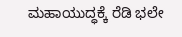ಮಹಾಯುದ್ಧಕ್ಕೆ ರೆಡಿ ಭಲೇ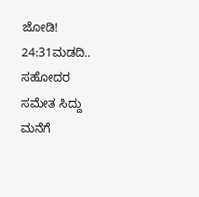ಜೋಡಿ!
24:31ಮಡದಿ.. ಸಹೋದರ ಸಮೇತ ಸಿದ್ದು ಮನೆಗೆ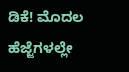ಡಿಕೆ! ಮೊದಲ ಹೆಜ್ಜೆಗಳಲ್ಲೇ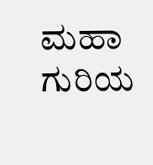ಮಹಾ ಗುರಿಯ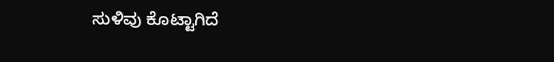ಸುಳಿವು ಕೊಟ್ಟಾಗಿದೆ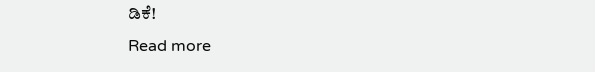ಡಿಕೆ!
Read more